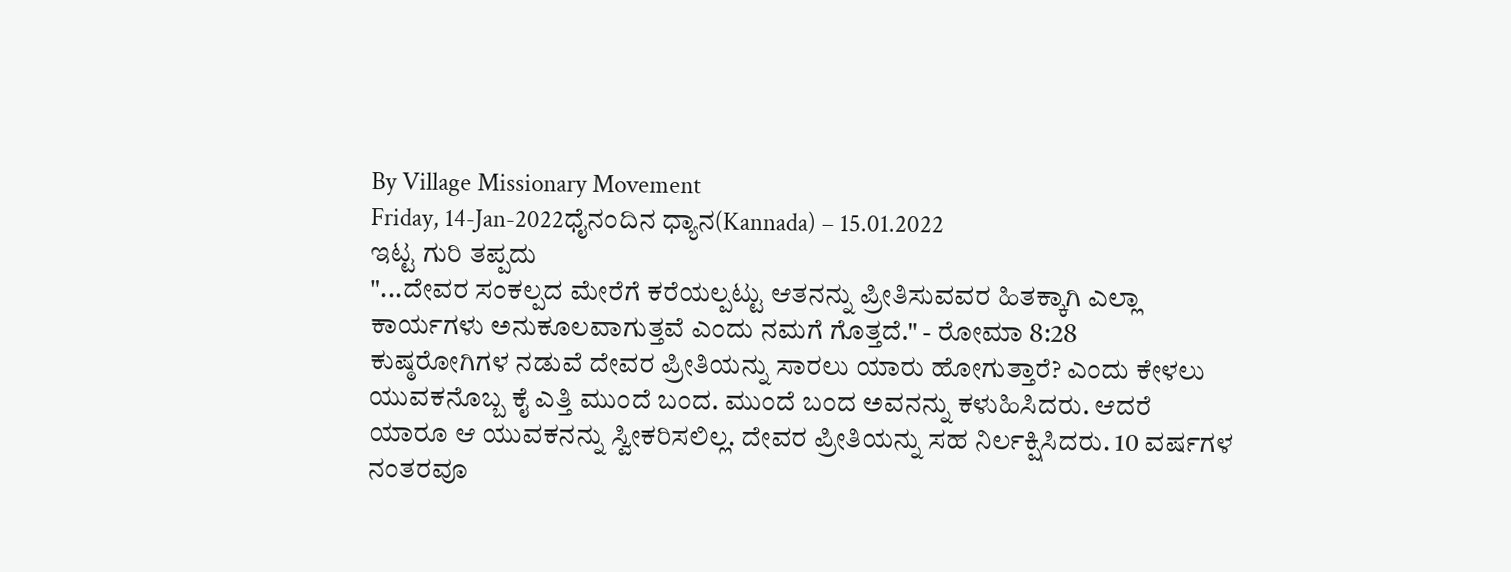By Village Missionary Movement
Friday, 14-Jan-2022ಧೈನಂದಿನ ಧ್ಯಾನ(Kannada) – 15.01.2022
ಇಟ್ಟ ಗುರಿ ತಪ್ಪದು
"...ದೇವರ ಸಂಕಲ್ಪದ ಮೇರೆಗೆ ಕರೆಯಲ್ಪಟ್ಟು ಆತನನ್ನು ಪ್ರೀತಿಸುವವರ ಹಿತಕ್ಕಾಗಿ ಎಲ್ಲಾ ಕಾರ್ಯಗಳು ಅನುಕೂಲವಾಗುತ್ತವೆ ಎಂದು ನಮಗೆ ಗೊತ್ತದೆ." - ರೋಮಾ 8:28
ಕುಷ್ಠರೋಗಿಗಳ ನಡುವೆ ದೇವರ ಪ್ರೀತಿಯನ್ನು ಸಾರಲು ಯಾರು ಹೋಗುತ್ತಾರೆ? ಎಂದು ಕೇಳಲು ಯುವಕನೊಬ್ಬ ಕೈ ಎತ್ತಿ ಮುಂದೆ ಬಂದ. ಮುಂದೆ ಬಂದ ಅವನನ್ನು ಕಳುಹಿಸಿದರು. ಆದರೆ ಯಾರೂ ಆ ಯುವಕನನ್ನು ಸ್ವೀಕರಿಸಲಿಲ್ಲ. ದೇವರ ಪ್ರೀತಿಯನ್ನು ಸಹ ನಿರ್ಲಕ್ಷಿಸಿದರು. 10 ವರ್ಷಗಳ ನಂತರವೂ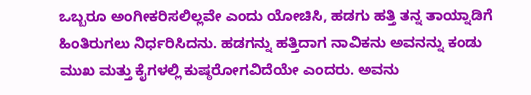ಒಬ್ಬರೂ ಅಂಗೀಕರಿಸಲಿಲ್ಲವೇ ಎಂದು ಯೋಚಿಸಿ, ಹಡಗು ಹತ್ತಿ ತನ್ನ ತಾಯ್ನಾಡಿಗೆ ಹಿಂತಿರುಗಲು ನಿರ್ಧರಿಸಿದನು. ಹಡಗನ್ನು ಹತ್ತಿದಾಗ ನಾವಿಕನು ಅವನನ್ನು ಕಂಡು ಮುಖ ಮತ್ತು ಕೈಗಳಲ್ಲಿ ಕುಷ್ಠರೋಗವಿದೆಯೇ ಎಂದರು. ಅವನು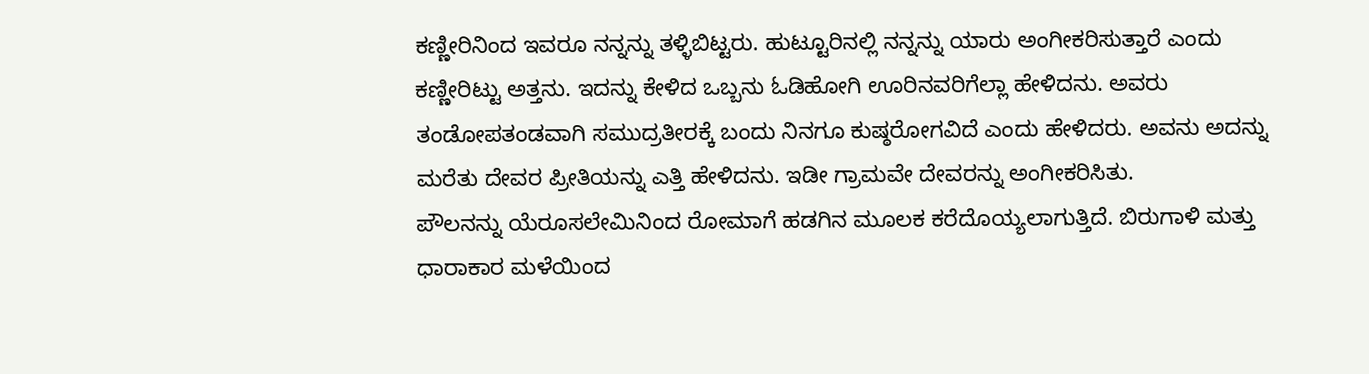ಕಣ್ಣೀರಿನಿಂದ ಇವರೂ ನನ್ನನ್ನು ತಳ್ಳಿಬಿಟ್ಟರು. ಹುಟ್ಟೂರಿನಲ್ಲಿ ನನ್ನನ್ನು ಯಾರು ಅಂಗೀಕರಿಸುತ್ತಾರೆ ಎಂದು ಕಣ್ಣೀರಿಟ್ಟು ಅತ್ತನು. ಇದನ್ನು ಕೇಳಿದ ಒಬ್ಬನು ಓಡಿಹೋಗಿ ಊರಿನವರಿಗೆಲ್ಲಾ ಹೇಳಿದನು. ಅವರು ತಂಡೋಪತಂಡವಾಗಿ ಸಮುದ್ರತೀರಕ್ಕೆ ಬಂದು ನಿನಗೂ ಕುಷ್ಠರೋಗವಿದೆ ಎಂದು ಹೇಳಿದರು. ಅವನು ಅದನ್ನು ಮರೆತು ದೇವರ ಪ್ರೀತಿಯನ್ನು ಎತ್ತಿ ಹೇಳಿದನು. ಇಡೀ ಗ್ರಾಮವೇ ದೇವರನ್ನು ಅಂಗೀಕರಿಸಿತು.
ಪೌಲನನ್ನು ಯೆರೂಸಲೇಮಿನಿಂದ ರೋಮಾಗೆ ಹಡಗಿನ ಮೂಲಕ ಕರೆದೊಯ್ಯಲಾಗುತ್ತಿದೆ. ಬಿರುಗಾಳಿ ಮತ್ತು ಧಾರಾಕಾರ ಮಳೆಯಿಂದ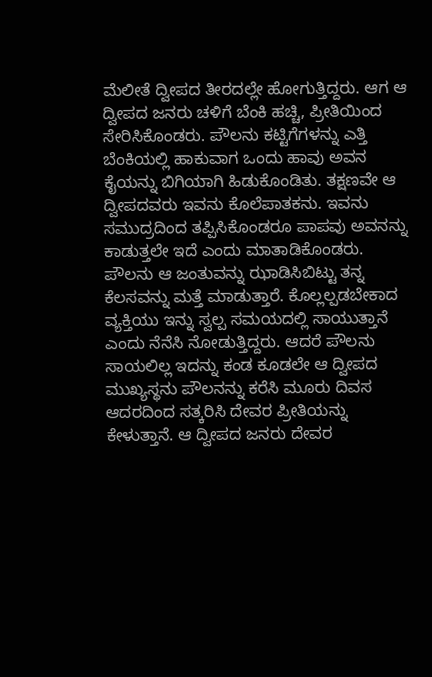ಮೆಲೀತೆ ದ್ವೀಪದ ತೀರದಲ್ಲೇ ಹೋಗುತ್ತಿದ್ದರು. ಆಗ ಆ ದ್ವೀಪದ ಜನರು ಚಳಿಗೆ ಬೆಂಕಿ ಹಚ್ಚಿ, ಪ್ರೀತಿಯಿಂದ ಸೇರಿಸಿಕೊಂಡರು. ಪೌಲನು ಕಟ್ಟಿಗೆಗಳನ್ನು ಎತ್ತಿ ಬೆಂಕಿಯಲ್ಲಿ ಹಾಕುವಾಗ ಒಂದು ಹಾವು ಅವನ ಕೈಯನ್ನು ಬಿಗಿಯಾಗಿ ಹಿಡುಕೊಂಡಿತು. ತಕ್ಷಣವೇ ಆ ದ್ವೀಪದವರು ಇವನು ಕೊಲೆಪಾತಕನು. ಇವನು ಸಮುದ್ರದಿಂದ ತಪ್ಪಿಸಿಕೊಂಡರೂ ಪಾಪವು ಅವನನ್ನು ಕಾಡುತ್ತಲೇ ಇದೆ ಎಂದು ಮಾತಾಡಿಕೊಂಡರು. ಪೌಲನು ಆ ಜಂತುವನ್ನು ಝಾಡಿಸಿಬಿಟ್ಟು ತನ್ನ ಕೆಲಸವನ್ನು ಮತ್ತೆ ಮಾಡುತ್ತಾರೆ. ಕೊಲ್ಲಲ್ಪಡಬೇಕಾದ ವ್ಯಕ್ತಿಯು ಇನ್ನು ಸ್ವಲ್ಪ ಸಮಯದಲ್ಲಿ ಸಾಯುತ್ತಾನೆ ಎಂದು ನೆನೆಸಿ ನೋಡುತ್ತಿದ್ದರು. ಆದರೆ ಪೌಲನು ಸಾಯಲಿಲ್ಲ ಇದನ್ನು ಕಂಡ ಕೂಡಲೇ ಆ ದ್ವೀಪದ ಮುಖ್ಯಸ್ಥನು ಪೌಲನನ್ನು ಕರೆಸಿ ಮೂರು ದಿವಸ ಆದರದಿಂದ ಸತ್ಕರಿಸಿ ದೇವರ ಪ್ರೀತಿಯನ್ನು ಕೇಳುತ್ತಾನೆ. ಆ ದ್ವೀಪದ ಜನರು ದೇವರ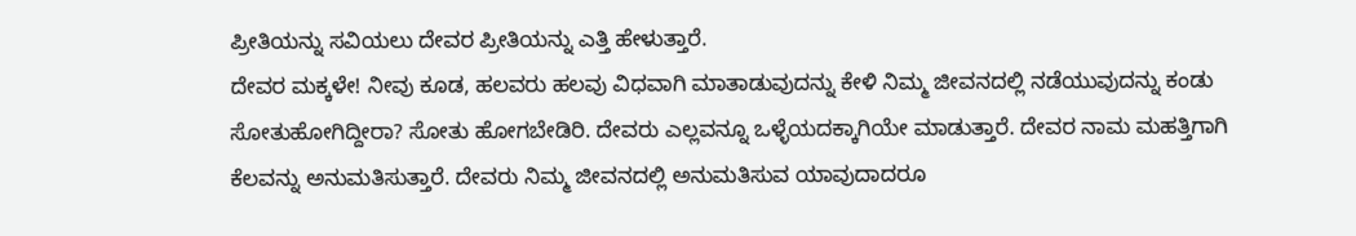ಪ್ರೀತಿಯನ್ನು ಸವಿಯಲು ದೇವರ ಪ್ರೀತಿಯನ್ನು ಎತ್ತಿ ಹೇಳುತ್ತಾರೆ.
ದೇವರ ಮಕ್ಕಳೇ! ನೀವು ಕೂಡ, ಹಲವರು ಹಲವು ವಿಧವಾಗಿ ಮಾತಾಡುವುದನ್ನು ಕೇಳಿ ನಿಮ್ಮ ಜೀವನದಲ್ಲಿ ನಡೆಯುವುದನ್ನು ಕಂಡು ಸೋತುಹೋಗಿದ್ದೀರಾ? ಸೋತು ಹೋಗಬೇಡಿರಿ. ದೇವರು ಎಲ್ಲವನ್ನೂ ಒಳ್ಳೆಯದಕ್ಕಾಗಿಯೇ ಮಾಡುತ್ತಾರೆ. ದೇವರ ನಾಮ ಮಹತ್ತಿಗಾಗಿ ಕೆಲವನ್ನು ಅನುಮತಿಸುತ್ತಾರೆ. ದೇವರು ನಿಮ್ಮ ಜೀವನದಲ್ಲಿ ಅನುಮತಿಸುವ ಯಾವುದಾದರೂ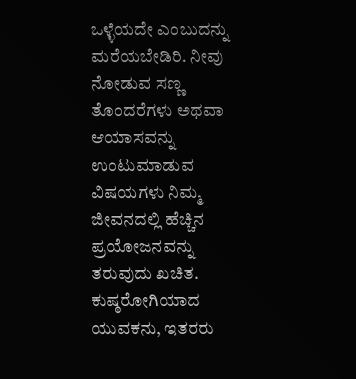ಒಳ್ಳೆಯದೇ ಎಂಬುದನ್ನು ಮರೆಯಬೇಡಿರಿ. ನೀವು ನೋಡುವ ಸಣ್ಣ ತೊಂದರೆಗಳು ಅಥವಾ ಆಯಾಸವನ್ನು ಉಂಟುಮಾಡುವ ವಿಷಯಗಳು ನಿಮ್ಮ ಜೀವನದಲ್ಲಿ ಹೆಚ್ಚಿನ ಪ್ರಯೋಜನವನ್ನು ತರುವುದು ಖಚಿತ. ಕುಷ್ಠರೋಗಿಯಾದ ಯುವಕನು, ಇತರರು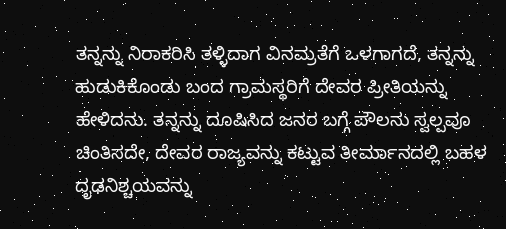ತನ್ನನ್ನು ನಿರಾಕರಿಸಿ ತಳ್ಳಿದಾಗ ವಿನಮ್ರತೆಗೆ ಒಳಗಾಗದೆ, ತನ್ನನ್ನು ಹುಡುಕಿಕೊಂಡು ಬಂದ ಗ್ರಾಮಸ್ಥರಿಗೆ ದೇವರ ಪ್ರೀತಿಯನ್ನು ಹೇಳಿದನು. ತನ್ನನ್ನು ದೂಷಿಸಿದ ಜನರ ಬಗ್ಗೆ ಪೌಲನು ಸ್ವಲ್ಪವೂ ಚಿಂತಿಸದೇ, ದೇವರ ರಾಜ್ಯವನ್ನು ಕಟ್ಟುವ ತೀರ್ಮಾನದಲ್ಲಿ ಬಹಳ ದೃಢನಿಶ್ಚಯವನ್ನು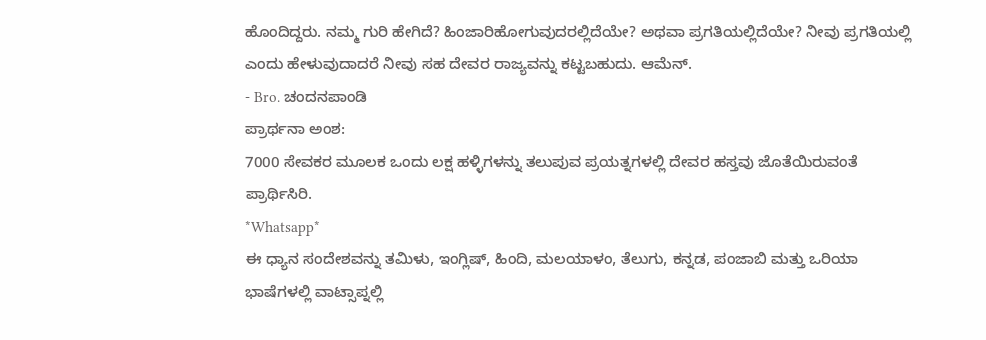ಹೊಂದಿದ್ದರು. ನಮ್ಮ ಗುರಿ ಹೇಗಿದೆ? ಹಿಂಜಾರಿಹೋಗುವುದರಲ್ಲಿದೆಯೇ? ಅಥವಾ ಪ್ರಗತಿಯಲ್ಲಿದೆಯೇ? ನೀವು ಪ್ರಗತಿಯಲ್ಲಿ ಎಂದು ಹೇಳುವುದಾದರೆ ನೀವು ಸಹ ದೇವರ ರಾಜ್ಯವನ್ನು ಕಟ್ಟಬಹುದು. ಆಮೆನ್.
- Bro. ಚಂದನಪಾಂಡಿ
ಪ್ರಾರ್ಥನಾ ಅಂಶ:
7000 ಸೇವಕರ ಮೂಲಕ ಒಂದು ಲಕ್ಷ ಹಳ್ಳಿಗಳನ್ನು ತಲುಪುವ ಪ್ರಯತ್ನಗಳಲ್ಲಿ ದೇವರ ಹಸ್ತವು ಜೊತೆಯಿರುವಂತೆ ಪ್ರಾರ್ಥಿಸಿರಿ.
*Whatsapp*
ಈ ಧ್ಯಾನ ಸಂದೇಶವನ್ನು ತಮಿಳು, ಇಂಗ್ಲಿಷ್, ಹಿಂದಿ, ಮಲಯಾಳಂ, ತೆಲುಗು, ಕನ್ನಡ, ಪಂಜಾಬಿ ಮತ್ತು ಒರಿಯಾ ಭಾಷೆಗಳಲ್ಲಿ ವಾಟ್ಸಾಪ್ನಲ್ಲಿ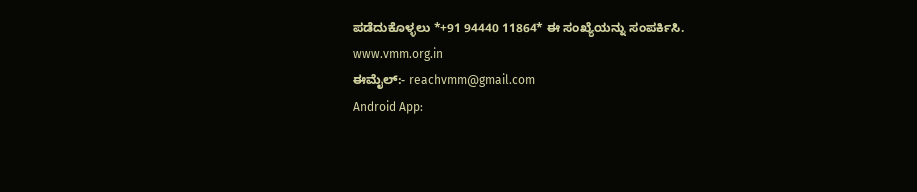ಪಡೆದುಕೊಳ್ಳಲು *+91 94440 11864* ಈ ಸಂಖ್ಯೆಯನ್ನು ಸಂಪರ್ಕಿಸಿ.
www.vmm.org.in
ಈಮೈಲ್:- reachvmm@gmail.com
Android App: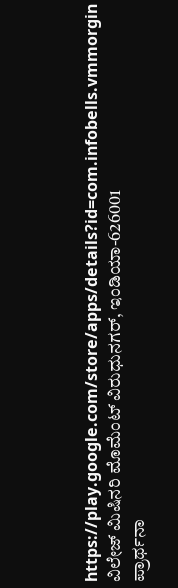https://play.google.com/store/apps/details?id=com.infobells.vmmorgin
ವಿಲೇಜ್ ಮಿಷಿನರಿ ಮೊಮೆಂಟ್ ವಿರುಧುನಗರ್, ಇಂಡಿಯಾ-626001
ಪ್ರಾರ್ಥನಾ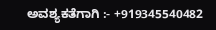ಅವಶ್ಯಕತೆಗಾಗಿ :- +919345540482